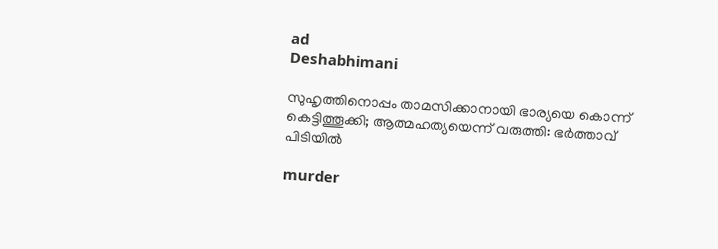ad
Deshabhimani

സുഹൃത്തിനൊപ്പം താമസിക്കാനായി ഭാര്യയെ കൊന്ന് കെട്ടിത്തൂക്കി; ആത്മഹത്യയെന്ന് വരുത്തി: ഭർത്താവ് പിടിയിൽ

murder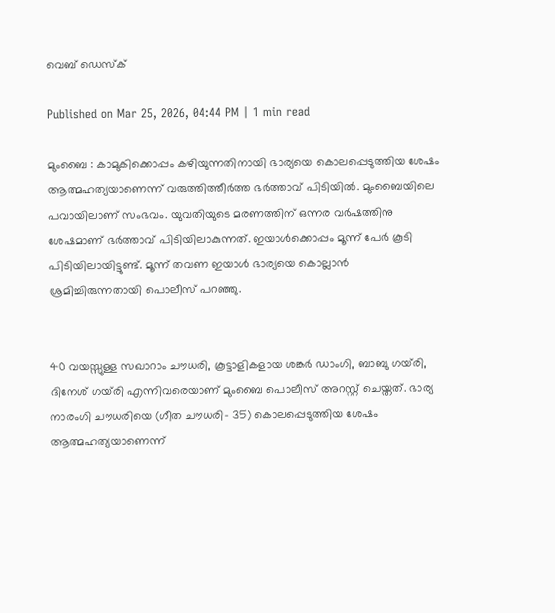വെബ് ഡെസ്ക്

Published on Mar 25, 2026, 04:44 PM | 1 min read

മുംബൈ : കാമുകിക്കൊപ്പം കഴിയുന്നതിനായി ഭാര്യയെ കൊലപ്പെടുത്തിയ ശേഷം ആത്മഹത്യയാണെന്ന് വരുത്തിത്തീർത്ത ഭർത്താവ് പിടിയിൽ. മുംബൈയിലെ പവായിലാണ് സംഭവം. യുവതിയുടെ മരണത്തിന് ഒന്നര വർഷത്തിനു ശേഷമാണ് ഭർത്താവ് പിടിയിലാകുന്നത്. ഇയാൾക്കൊപ്പം മൂന്ന് പേർ കൂടി പിടിയിലായിട്ടുണ്ട്. മൂന്ന് തവണ ഇയാൾ ഭാര്യയെ കൊല്ലാൻ ശ്രമിച്ചിരുന്നതായി പൊലീസ് പറഞ്ഞു.


40 വയസ്സുള്ള സഖാറാം ചൗധരി, കൂട്ടാളികളായ ശങ്കർ ഡാംഗി, ബാബു ഗയ്‌രി, ദിനേശ് ഗയ്‌രി എന്നിവരെയാണ് മുംബൈ പൊലീസ് അറസ്റ്റ് ചെയ്തത്. ഭാര്യ നാരംഗി ചൗധരിയെ (ഗീത ചൗധരി- 35) കൊലപ്പെടുത്തിയ ശേഷം ആത്മഹത്യയാണെന്ന്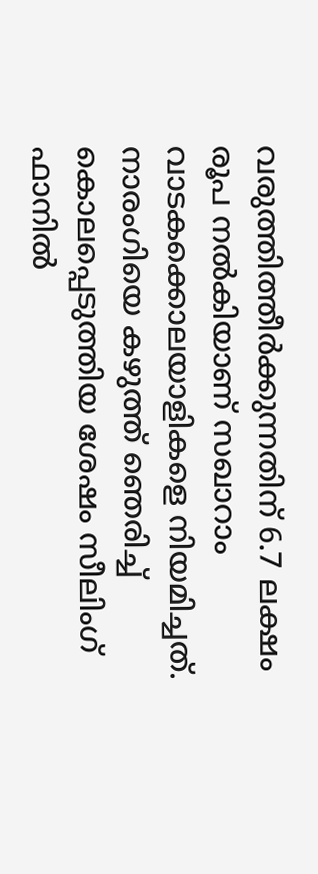വരുത്തിത്തീർക്കുന്നതിന് 6.7 ലക്ഷം രൂപ നൽകിയാണ് സഖാറാം വാടകക്കൊലയാളികളെ നിയമിച്ചത്. നാരംഗിയെ കഴുത്ത് ഞെരിച്ച് കൊലപ്പെടുത്തിയ ശേഷം സീലിംഗ് ഫാനിൽ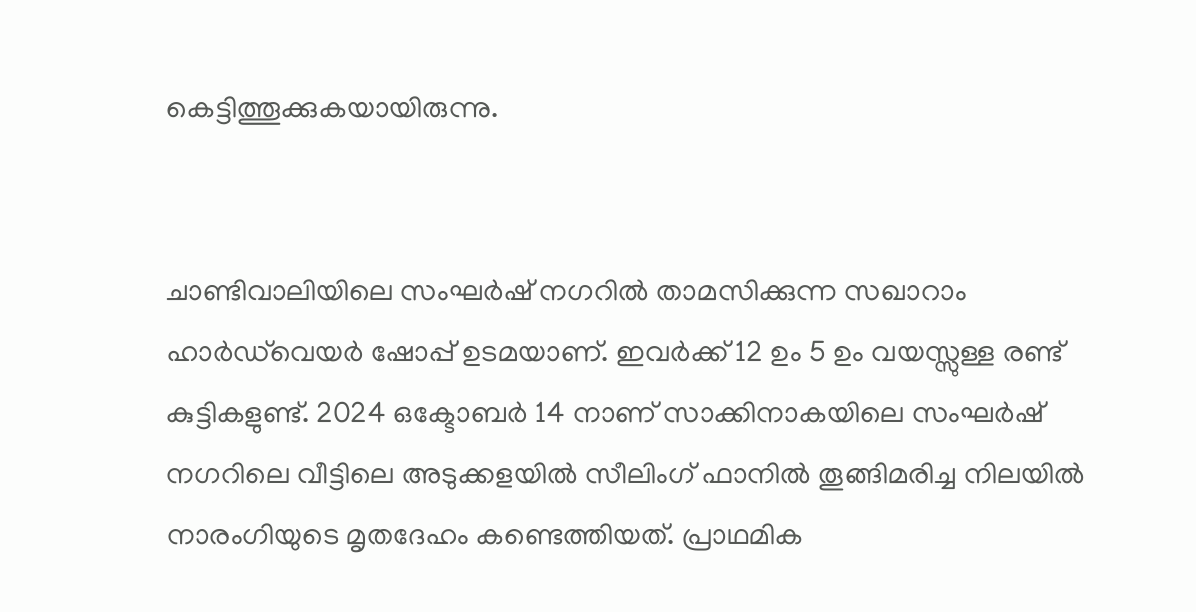കെട്ടിത്തൂക്കുകയായിരുന്നു.


ചാണ്ടിവാലിയിലെ സംഘർഷ് നഗറിൽ താമസിക്കുന്ന സഖാറാം ഹാർഡ്‌വെയർ ഷോപ്പ് ഉടമയാണ്. ഇവർക്ക് 12 ഉം 5 ഉം വയസ്സുള്ള രണ്ട് കുട്ടികളുണ്ട്. 2024 ഒക്ടോബർ 14 നാണ് സാക്കിനാകയിലെ സംഘർഷ് നഗറിലെ വീട്ടിലെ അടുക്കളയിൽ സീലിംഗ് ഫാനിൽ തൂങ്ങിമരിച്ച നിലയിൽ നാരംഗിയുടെ മൃതദേഹം കണ്ടെത്തിയത്. പ്രാഥമിക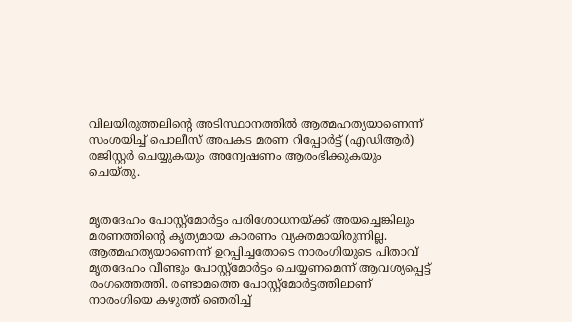വിലയിരുത്തലിന്റെ അടിസ്ഥാനത്തിൽ ആത്മഹത്യയാണെന്ന് സംശയിച്ച് പൊലീസ് അപകട മരണ റിപ്പോർട്ട് (എഡിആർ) രജിസ്റ്റർ ചെയ്യുകയും അന്വേഷണം ആരംഭിക്കുകയും ചെയ്തു.


മൃതദേഹം പോസ്റ്റ്‌മോർട്ടം പരിശോധനയ്ക്ക് അയച്ചെങ്കിലും മരണത്തിന്റെ കൃത്യമായ കാരണം വ്യക്തമായിരുന്നില്ല. ആത്മഹത്യയാണെന്ന് ഉറപ്പിച്ചതോടെ നാരംഗിയുടെ പിതാവ് മൃതദേഹം വീണ്ടും പോസ്റ്റ്മോർട്ടം ചെയ്യണമെന്ന് ആവശ്യപ്പെട്ട് രംഗത്തെത്തി. രണ്ടാമത്തെ പോസ്റ്റ്മോർട്ടത്തിലാണ് നാരംഗിയെ കഴുത്ത് ഞെരിച്ച്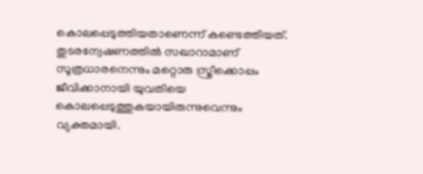കൊലപ്പെടുത്തിയതാണെന്ന് കണ്ടെത്തിയത്. തുടരന്വേഷണത്തിൽ സഖാറാമാണ് സൂത്രധാരനെന്നും മറ്റൊരു സ്ത്രീക്കൊപ്പം ജീവിക്കാനായി യുവതിയെ കൊലപ്പെടുത്തുകയായിരുന്നുവെന്നും വ്യക്തമായി.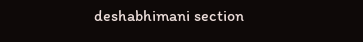deshabhimani section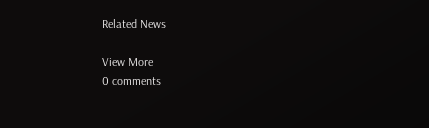Related News

View More
0 comments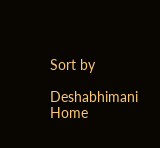Sort by

Deshabhimani
Home